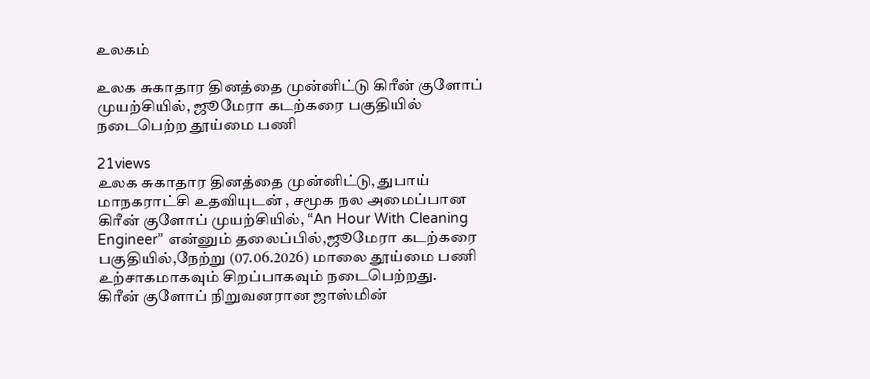உலகம்

உலக சுகாதார தினத்தை முன்னிட்டு கிரீன் குளோப் முயற்சியில், ஜூமேரா கடற்கரை பகுதியில் நடைபெற்ற தூய்மை பணி

21views
உலக சுகாதார தினத்தை முன்னிட்டு, துபாய் மாநகராட்சி உதவியுடன் , சமூக நல அமைப்பான கிரீன் குளோப் முயற்சியில், “An Hour With Cleaning Engineer” என்னும் தலைப்பில்,ஜூமேரா கடற்கரை பகுதியில்,நேற்று (07.06.2026) மாலை தூய்மை பணி உற்சாகமாகவும் சிறப்பாகவும் நடைபெற்றது.
கிரீன் குளோப் நிறுவனரான ஜாஸ்மின்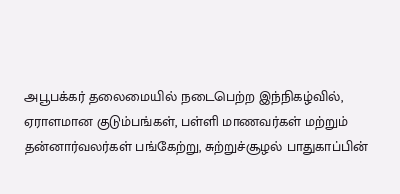அபூபக்கர் தலைமையில் நடைபெற்ற இந்நிகழ்வில், ஏராளமான குடும்பங்கள், பள்ளி மாணவர்கள் மற்றும் தன்னார்வலர்கள் பங்கேற்று, சுற்றுச்சூழல் பாதுகாப்பின்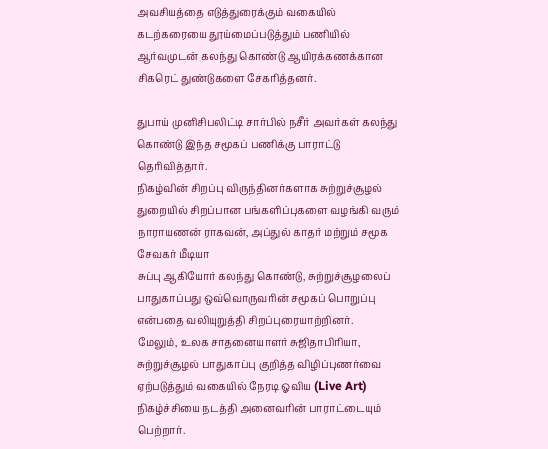அவசியத்தை எடுத்துரைக்கும் வகையில் கடற்கரையை தூய்மைப்படுத்தும் பணியில் ஆர்வமுடன் கலந்து கொண்டு ஆயிரக்கணக்கான சிகரெட் துண்டுகளை சேகரித்தனர்.

துபாய் முனிசிபலிட்டி சார்பில் நசீர் அவர்கள் கலந்து கொண்டு இந்த சமூகப் பணிக்கு பாராட்டு தெரிவித்தார்.
நிகழ்வின் சிறப்பு விருந்தினர்களாக சுற்றுச்சூழல் துறையில் சிறப்பான பங்களிப்புகளை வழங்கி வரும் நாராயணன் ராகவன், அப்துல் காதர் மற்றும் சமூக சேவகர் மீடியா
சுப்பு ஆகியோர் கலந்து கொண்டு, சுற்றுச்சூழலைப் பாதுகாப்பது ஒவ்வொருவரின் சமூகப் பொறுப்பு என்பதை வலியுறுத்தி சிறப்புரையாற்றினர்.
மேலும், உலக சாதனையாளர் சுஜிதாபிரியா, சுற்றுச்சூழல் பாதுகாப்பு குறித்த விழிப்புணர்வை ஏற்படுத்தும் வகையில் நேரடி ஓவிய (Live Art) நிகழ்ச்சியை நடத்தி அனைவரின் பாராட்டையும் பெற்றார்.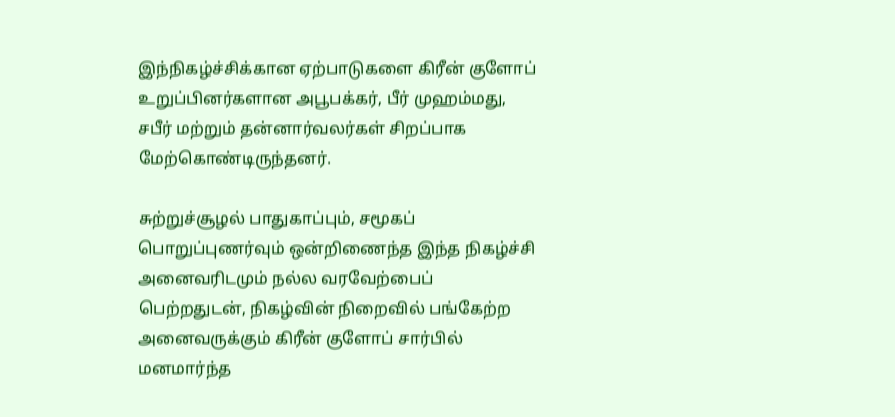இந்நிகழ்ச்சிக்கான ஏற்பாடுகளை கிரீன் குளோப் உறுப்பினர்களான அபூபக்கர், பீர் முஹம்மது, சபீர் மற்றும் தன்னார்வலர்கள் சிறப்பாக மேற்கொண்டிருந்தனர்.

சுற்றுச்சூழல் பாதுகாப்பும், சமூகப் பொறுப்புணர்வும் ஒன்றிணைந்த இந்த நிகழ்ச்சி அனைவரிடமும் நல்ல வரவேற்பைப் பெற்றதுடன், நிகழ்வின் நிறைவில் பங்கேற்ற அனைவருக்கும் கிரீன் குளோப் சார்பில் மனமார்ந்த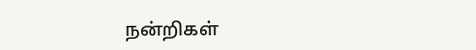நன்றிகள்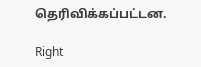தெரிவிக்கப்பட்டன.

Right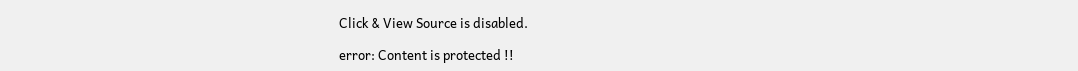Click & View Source is disabled.

error: Content is protected !!